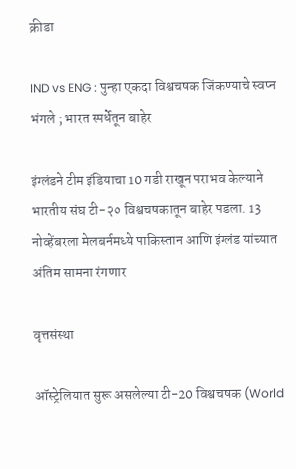क्रीडा

IND vs ENG : पुन्हा एकदा विश्वचषक जिंकण्याचे स्वप्न भंगले ; भारत स्पर्धेतून बाहेर

इंग्लंडने टीम इंडियाचा 10 गडी राखून पराभव केल्याने भारतीय संघ टी-२० विश्वचषकातून बाहेर पडला. 13 नोव्हेंबरला मेलबर्नमध्ये पाकिस्तान आणि इंग्लंड यांच्यात अंतिम सामना रंगणार

वृत्तसंस्था

ऑस्ट्रेलियात सुरू असलेल्या टी-20 विश्वचषक (World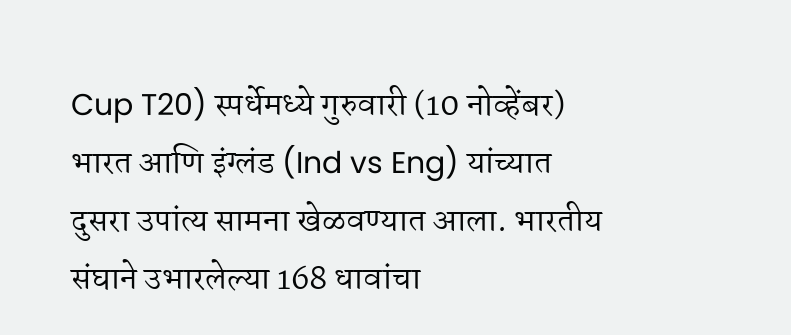Cup T20) स्पर्धेमध्ये गुरुवारी (10 नोव्हेंबर) भारत आणि इंग्लंड (Ind vs Eng) यांच्यात दुसरा उपांत्य सामना खेळवण्यात आला. भारतीय संघाने उभारलेल्या 168 धावांचा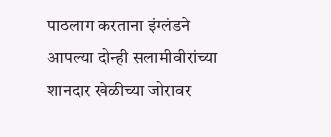पाठलाग करताना इंग्लंडने आपल्या दोन्ही सलामीवीरांच्या शानदार खेळीच्या जोरावर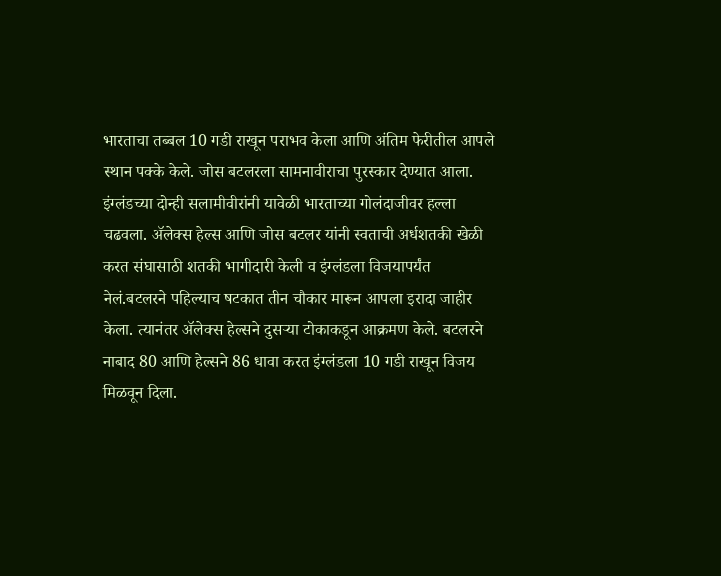भारताचा तब्बल 10 गडी राखून पराभव केला आणि अंतिम फेरीतील आपले स्थान पक्के केले. जोस बटलरला सामनावीराचा पुरस्कार देण्यात आला. इंग्लंडच्या दोन्ही सलामीवीरांनी यावेळी भारताच्या गोलंदाजीवर हल्ला चढवला. ॲलेक्स हेल्स आणि जोस बटलर यांनी स्वताची अर्धशतकी खेळी करत संघासाठी शतकी भागीदारी केली व इंग्लंडला विजयापर्यंत नेलं.बटलरने पहिल्याच षटकात तीन चौकार मारून आपला इरादा जाहीर केला. त्यानंतर ॲलेक्स हेल्सने दुसऱ्या टोकाकडून आक्रमण केले. बटलरने नाबाद 80 आणि हेल्सने 86 धावा करत इंग्लंडला 10 गडी राखून विजय मिळवून दिला.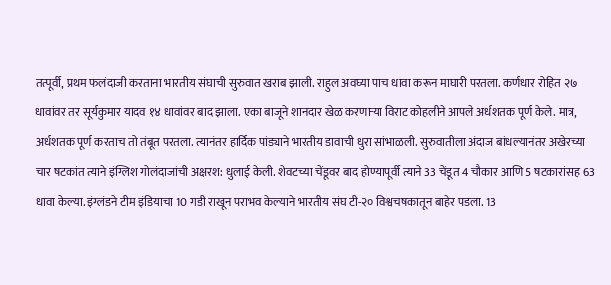तत्पूर्वी, प्रथम फलंदाजी करताना भारतीय संघाची सुरुवात खराब झाली. राहुल अवघ्या पाच धावा करून माघारी परतला. कर्णधार रोहित २७ धावांवर तर सूर्यकुमार यादव १४ धावांवर बाद झाला. एका बाजूने शानदार खेळ करणाऱ्या विराट कोहलीने आपले अर्धशतक पूर्ण केले. मात्र, अर्धशतक पूर्ण करताच तो तंबूत परतला. त्यानंतर हार्दिक पांड्याने भारतीय डावाची धुरा सांभाळली. सुरुवातीला अंदाज बांधल्यानंतर अखेरच्या चार षटकांत त्याने इंग्लिश गोलंदाजांची अक्षरश: धुलाई केली. शेवटच्या चेंडूवर बाद होण्यापूर्वी त्याने 33 चेंडूत 4 चौकार आणि 5 षटकारांसह 63 धावा केल्या. इंग्लंडने टीम इंडियाचा 10 गडी राखून पराभव केल्याने भारतीय संघ टी-२० विश्वचषकातून बाहेर पडला. 13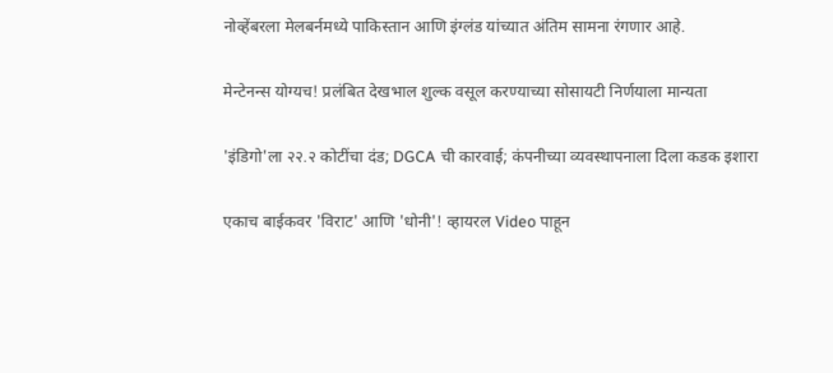नोव्हेंबरला मेलबर्नमध्ये पाकिस्तान आणि इंग्लंड यांच्यात अंतिम सामना रंगणार आहे.

मेन्टेनन्स योग्यच! प्रलंबित देखभाल शुल्क वसूल करण्याच्या सोसायटी निर्णयाला मान्यता

'इंडिगो'ला २२.२ कोटींचा दंड; DGCA ची कारवाई; कंपनीच्या व्यवस्थापनाला दिला कडक इशारा

एकाच बाईकवर 'विराट' आणि 'धोनी'! व्हायरल Video पाहून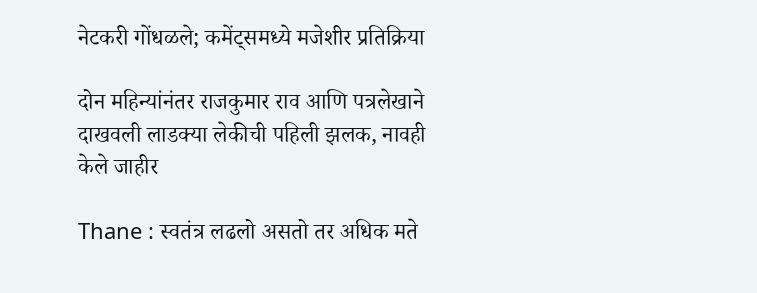नेटकरी गोंधळले; कमेंट्समध्ये मजेशीर प्रतिक्रिया

दोन महिन्यांनंतर राजकुमार राव आणि पत्रलेखाने दाखवली लाडक्या लेकीची पहिली झलक, नावही केले जाहीर

Thane : स्वतंत्र लढलो असतो तर अधिक मते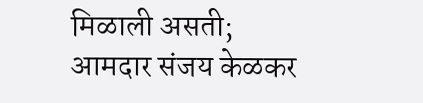मिळाली असती; आमदार संजय केळकर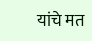यांचे मत